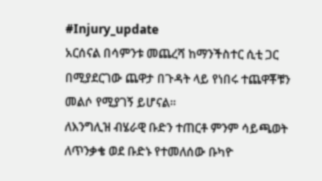#Injury_update
አርሰናል በሳምንቱ መጨረሻ ከማንችስተር ሲቲ ጋር በሚያደርገው ጨዋታ በጉዳት ላይ የነበሩ ተጨዋቾቹን መልሶ የሚያገኝ ይሆናል።
ለእንግሊዝ ብሄራዊ ቡድን ተጠርቶ ምንም ሳይጫወት ለጥንቃቄ ወደ ቡድኑ የተመለሰው ቡካዮ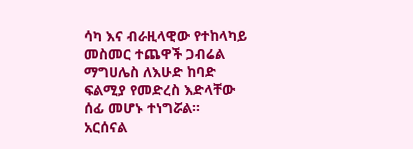ሳካ እና ብራዚላዊው የተከላካይ መስመር ተጨዋች ጋብሬል ማግሀሌስ ለእሁድ ከባድ ፍልሚያ የመድረስ እድላቸው ሰፊ መሆኑ ተነግሯል።
አርሰናል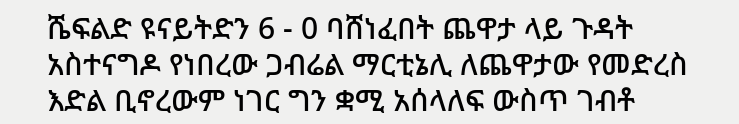ሼፍልድ ዩናይትድን 6 - 0 ባሸነፈበት ጨዋታ ላይ ጉዳት አስተናግዶ የነበረው ጋብሬል ማርቲኔሊ ለጨዋታው የመድረስ እድል ቢኖረውም ነገር ግን ቋሚ አሰላለፍ ውስጥ ገብቶ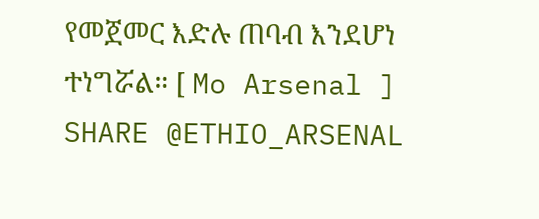የመጀመር እድሉ ጠባብ እንደሆነ ተነግሯል። [ Mo Arsenal ]
SHARE @ETHIO_ARSENAL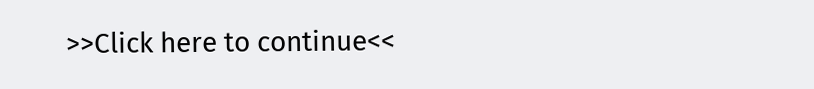>>Click here to continue<<